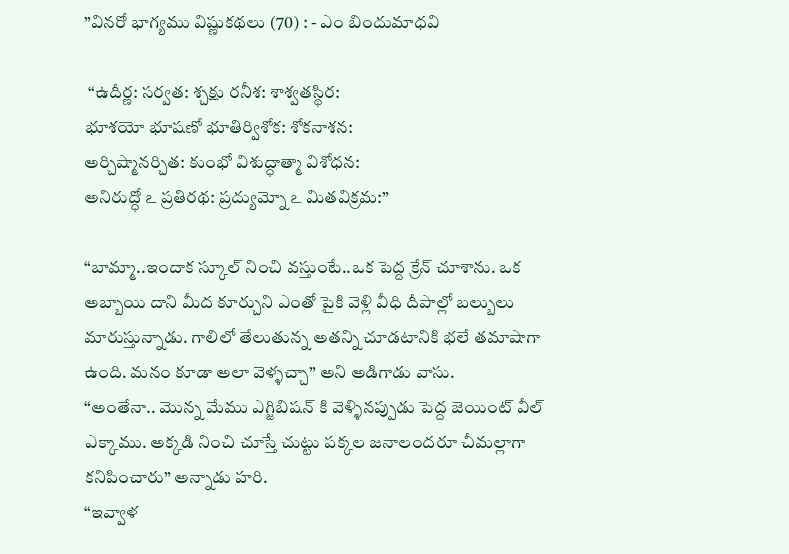”వినరో భాగ్యము విష్ణుకథలు (70) : - ఎం బిందుమాధవి

 “ఉదీర్ణ: సర్వత: శ్చక్షు రనీశ: శాశ్వతస్థిర:
భూశయో భూషణో భూతిర్విశోక: శోకనాశన:
అర్చిష్మానర్చిత: కుంభో విశుద్ధాత్మా విశోధన:
అనిరుద్ధో ఽ ప్రతిరథ: ప్రద్యుమ్నో ఽ మితవిక్రమ:”

“బామ్మా..ఇందాక స్కూల్ నించి వస్తుంటే..ఒక పెద్ద క్రేన్ చూశాను. ఒక అబ్బాయి దాని మీద కూర్చుని ఎంతో పైకి వెళ్లి వీధి దీపాల్లో బల్బులు మారుస్తున్నాడు. గాలిలో తేలుతున్న అతన్ని చూడటానికి భలే తమాషాగా ఉంది. మనం కూడా అలా వెళ్ళచ్చా” అని అడిగాడు వాసు.
“అంతేనా.. మొన్న మేము ఎగ్జిబిషన్ కి వెళ్ళినప్పుడు పెద్ద జెయింట్ వీల్ ఎక్కాము. అక్కడి నించి చూస్తే చుట్టు పక్కల జనాలందరూ చీమల్లాగా కనిపించారు” అన్నాడు హరి.
“ఇవ్వాళ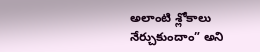అలాంటి శ్లోకాలు నేర్చుకుందాం” అని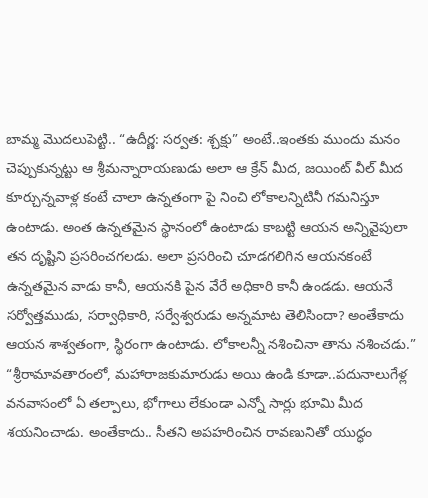బామ్మ మొదలుపెట్టి.. “ఉదీర్ణ: సర్వత: శ్చక్షు” అంటే..ఇంతకు ముందు మనం చెప్పుకున్నట్టు ఆ శ్రీమన్నారాయణుడు అలా ఆ క్రేన్ మీద, జయింట్ వీల్ మీద కూర్చున్నవాళ్ల కంటే చాలా ఉన్నతంగా పై నించి లోకాలన్నిటినీ గమనిస్తూ ఉంటాడు. అంత ఉన్నతమైన స్థానంలో ఉంటాడు కాబట్టి ఆయన అన్నివైపులా తన దృష్టిని ప్రసరించగలడు. అలా ప్రసరించి చూడగలిగిన ఆయనకంటే ఉన్నతమైన వాడు కానీ, ఆయనకి పైన వేరే అధికారి కానీ ఉండడు. ఆయనే సర్వోత్తముడు, సర్వాధికారి, సర్వేశ్వరుడు అన్నమాట తెలిసిందా? అంతేకాదు ఆయన శాశ్వతంగా, స్థిరంగా ఉంటాడు. లోకాలన్నీ నశించినా తాను నశించడు.”
“శ్రీరామావతారంలో, మహారాజకుమారుడు అయి ఉండి కూడా..పదునాలుగేళ్ల వనవాసంలో ఏ తల్పాలు, భోగాలు లేకుండా ఎన్నో సార్లు భూమి మీద శయనించాడు. అంతేకాదు.. సీతని అపహరించిన రావణునితో యుద్ధం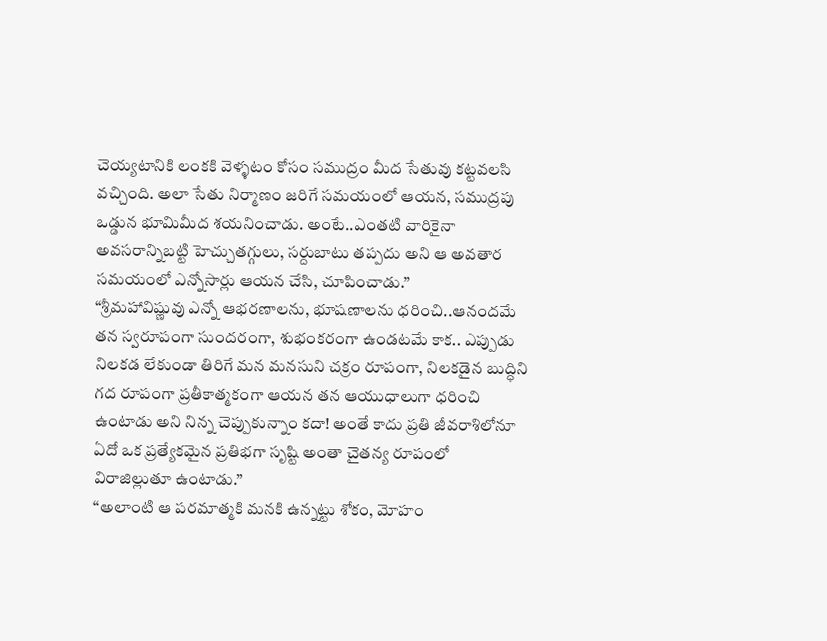చెయ్యటానికి లంకకి వెళ్ళటం కోసం సముద్రం మీద సేతువు కట్టవలసి వచ్చింది. అలా సేతు నిర్మాణం జరిగే సమయంలో ఆయన, సముద్రపు ఒడ్డున భూమిమీద శయనించాడు. అంటే..ఎంతటి వారికైనా అవసరాన్నిబట్టి హెచ్చుతగ్గులు, సర్దుబాటు తప్పదు అని ఆ అవతార సమయంలో ఎన్నోసార్లు ఆయన చేసి, చూపించాడు.”
“శ్రీమహావిష్ణువు ఎన్నో ఆభరణాలను, భూషణాలను ధరించి..ఆనందమే తన స్వరూపంగా సుందరంగా, శుభంకరంగా ఉండటమే కాక.. ఎప్పుడు నిలకడ లేకుండా తిరిగే మన మనసుని చక్రం రూపంగా, నిలకడైన బుద్ధిని గద రూపంగా ప్రతీకాత్మకంగా ఆయన తన ఆయుధాలుగా ధరించి ఉంటాడు అని నిన్న చెప్పుకున్నాం కదా! అంతే కాదు ప్రతి జీవరాశిలోనూ ఏదో ఒక ప్రత్యేకమైన ప్రతిభగా సృష్టి అంతా చైతన్య రూపంలో విరాజిల్లుతూ ఉంటాడు.”
“అలాంటి ఆ పరమాత్మకి మనకి ఉన్నట్టు శోకం, మోహం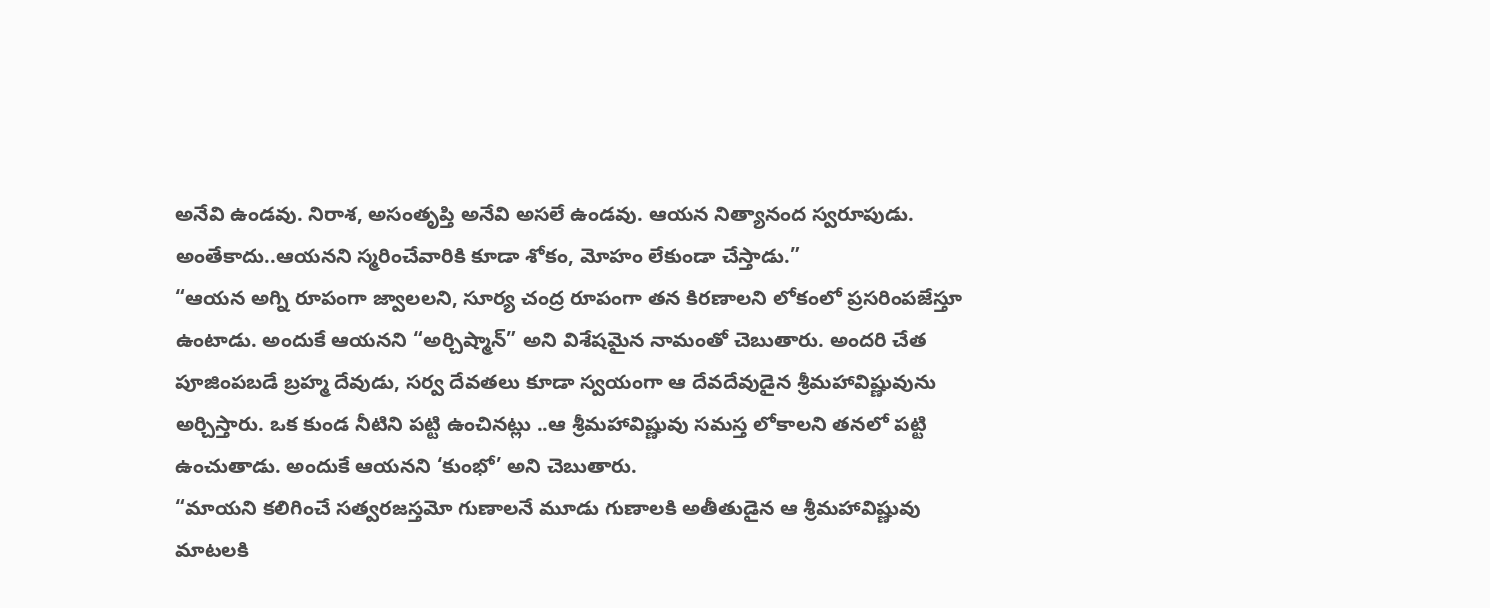అనేవి ఉండవు. నిరాశ, అసంతృప్తి అనేవి అసలే ఉండవు. ఆయన నిత్యానంద స్వరూపుడు. అంతేకాదు..ఆయనని స్మరించేవారికి కూడా శోకం, మోహం లేకుండా చేస్తాడు.”
“ఆయన అగ్ని రూపంగా జ్వాలలని, సూర్య చంద్ర రూపంగా తన కిరణాలని లోకంలో ప్రసరింపజేస్తూ ఉంటాడు. అందుకే ఆయనని “అర్చిష్మాన్” అని విశేషమైన నామంతో చెబుతారు. అందరి చేత పూజింపబడే బ్రహ్మ దేవుడు, సర్వ దేవతలు కూడా స్వయంగా ఆ దేవదేవుడైన శ్రీమహావిష్ణువును అర్చిస్తారు. ఒక కుండ నీటిని పట్టి ఉంచినట్లు ..ఆ శ్రీమహావిష్ణువు సమస్త లోకాలని తనలో పట్టి ఉంచుతాడు. అందుకే ఆయనని ‘కుంభో’ అని చెబుతారు.
“మాయని కలిగించే సత్వరజస్తమో గుణాలనే మూడు గుణాలకి అతీతుడైన ఆ శ్రీమహావిష్ణువు మాటలకి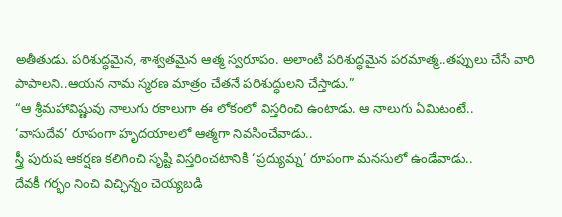అతీతుడు. పరిశుద్ధమైన, శాశ్వతమైన ఆత్మ స్వరూపం. అలాంటి పరిశుద్ధమైన పరమాత్మ..తప్పులు చేసే వారి పాపాలని..ఆయన నామ స్మరణ మాత్రం చేతనే పరిశుద్ధులని చేస్తాడు.”
“ఆ శ్రీమహావిష్ణువు నాలుగు రకాలుగా ఈ లోకంలో విస్తరించి ఉంటాడు. ఆ నాలుగు ఏమిటంటే..
‘వాసుదేవ’ రూపంగా హృదయాలలో ఆత్మగా నివసించేవాడు..
స్త్రీ పురుష ఆకర్షణ కలిగించి సృష్టి విస్తరించటానికి ‘ప్రద్యుమ్న’ రూపంగా మనసులో ఉండేవాడు..
దేవకీ గర్భం నించి విచ్ఛిన్నం చెయ్యబడి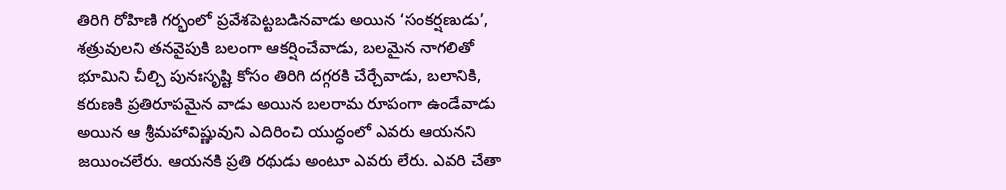తిరిగి రోహిణి గర్భంలో ప్రవేశపెట్టబడినవాడు అయిన ‘సంకర్షణుడు’, శత్రువులని తనవైపుకి బలంగా ఆకర్షించేవాడు, బలమైన నాగలితో భూమిని చీల్చి పునఃసృష్టి కోసం తిరిగి దగ్గరకి చేర్చేవాడు, బలానికి, కరుణకి ప్రతిరూపమైన వాడు అయిన బలరామ రూపంగా ఉండేవాడు అయిన ఆ శ్రీమహావిష్ణువుని ఎదిరించి యుద్ధంలో ఎవరు ఆయనని జయించలేరు. ఆయనకి ప్రతి రథుడు అంటూ ఎవరు లేరు. ఎవరి చేతా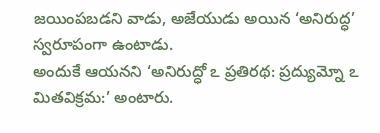జయింపబడని వాడు, అజేయుడు అయిన ‘అనిరుద్ధ’ స్వరూపంగా ఉంటాడు.
అందుకే ఆయనని ‘అనిరుద్ధో ఽ ప్రతిరథ: ప్రద్యుమ్నో ఽ మితవిక్రమ:’ అంటారు.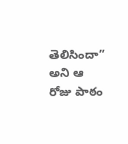తెలిసిందా” అని ఆ రోజు పాఠం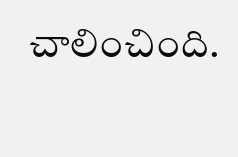చాలించింది.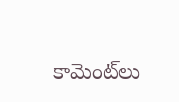కామెంట్‌లు